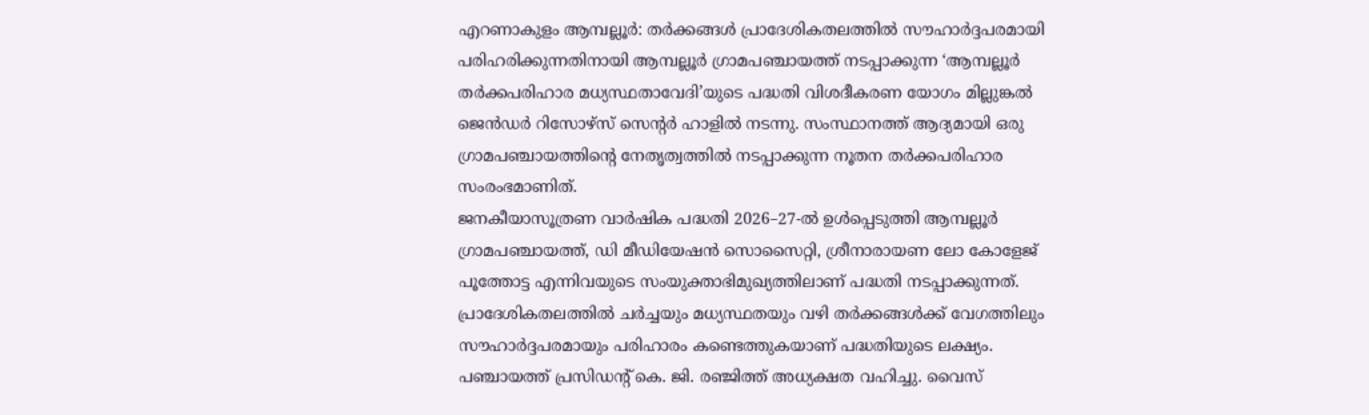എറണാകുളം ആമ്പല്ലൂർ: തർക്കങ്ങൾ പ്രാദേശികതലത്തിൽ സൗഹാർദ്ദപരമായി പരിഹരിക്കുന്നതിനായി ആമ്പല്ലൂർ ഗ്രാമപഞ്ചായത്ത് നടപ്പാക്കുന്ന ‘ആമ്പല്ലൂർ തർക്കപരിഹാര മധ്യസ്ഥതാവേദി’യുടെ പദ്ധതി വിശദീകരണ യോഗം മില്ലുങ്കൽ ജെൻഡർ റിസോഴ്സ് സെന്റർ ഹാളിൽ നടന്നു. സംസ്ഥാനത്ത് ആദ്യമായി ഒരു ഗ്രാമപഞ്ചായത്തിന്റെ നേതൃത്വത്തിൽ നടപ്പാക്കുന്ന നൂതന തർക്കപരിഹാര സംരംഭമാണിത്.
ജനകീയാസൂത്രണ വാർഷിക പദ്ധതി 2026–27-ൽ ഉൾപ്പെടുത്തി ആമ്പല്ലൂർ ഗ്രാമപഞ്ചായത്ത്, ഡി മീഡിയേഷൻ സൊസൈറ്റി, ശ്രീനാരായണ ലോ കോളേജ് പൂത്തോട്ട എന്നിവയുടെ സംയുക്താഭിമുഖ്യത്തിലാണ് പദ്ധതി നടപ്പാക്കുന്നത്. പ്രാദേശികതലത്തിൽ ചർച്ചയും മധ്യസ്ഥതയും വഴി തർക്കങ്ങൾക്ക് വേഗത്തിലും സൗഹാർദ്ദപരമായും പരിഹാരം കണ്ടെത്തുകയാണ് പദ്ധതിയുടെ ലക്ഷ്യം.
പഞ്ചായത്ത് പ്രസിഡന്റ് കെ. ജി. രഞ്ജിത്ത് അധ്യക്ഷത വഹിച്ചു. വൈസ്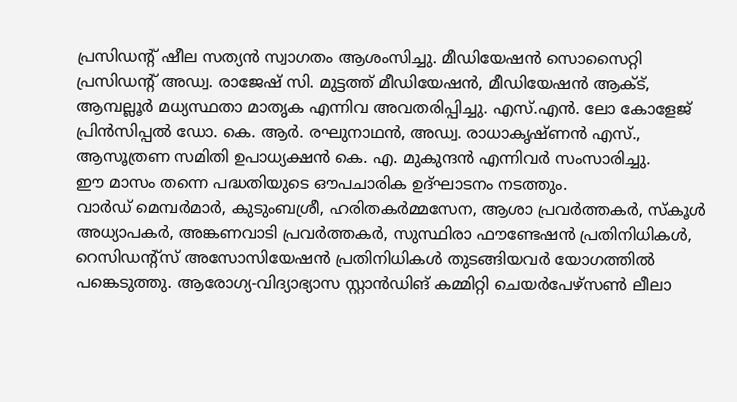പ്രസിഡന്റ് ഷീല സത്യൻ സ്വാഗതം ആശംസിച്ചു. മീഡിയേഷൻ സൊസൈറ്റി പ്രസിഡന്റ് അഡ്വ. രാജേഷ് സി. മുട്ടത്ത് മീഡിയേഷൻ, മീഡിയേഷൻ ആക്ട്, ആമ്പല്ലൂർ മധ്യസ്ഥതാ മാതൃക എന്നിവ അവതരിപ്പിച്ചു. എസ്.എൻ. ലോ കോളേജ് പ്രിൻസിപ്പൽ ഡോ. കെ. ആർ. രഘുനാഥൻ, അഡ്വ. രാധാകൃഷ്ണൻ എസ്., ആസൂത്രണ സമിതി ഉപാധ്യക്ഷൻ കെ. എ. മുകുന്ദൻ എന്നിവർ സംസാരിച്ചു.
ഈ മാസം തന്നെ പദ്ധതിയുടെ ഔപചാരിക ഉദ്ഘാടനം നടത്തും.
വാർഡ് മെമ്പർമാർ, കുടുംബശ്രീ, ഹരിതകർമ്മസേന, ആശാ പ്രവർത്തകർ, സ്കൂൾ അധ്യാപകർ, അങ്കണവാടി പ്രവർത്തകർ, സുസ്ഥിരാ ഫൗണ്ടേഷൻ പ്രതിനിധികൾ, റെസിഡന്റ്സ് അസോസിയേഷൻ പ്രതിനിധികൾ തുടങ്ങിയവർ യോഗത്തിൽ പങ്കെടുത്തു. ആരോഗ്യ-വിദ്യാഭ്യാസ സ്റ്റാൻഡിങ് കമ്മിറ്റി ചെയർപേഴ്സൺ ലീലാ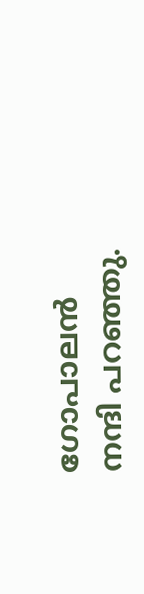ഗോപാലൻ നന്ദി പറഞ്ഞു.